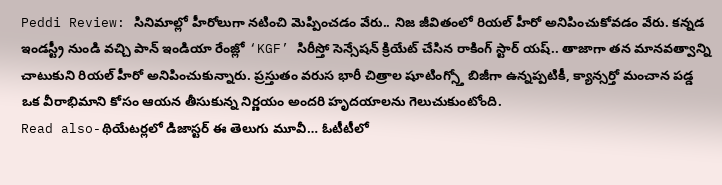Peddi Review: సినిమాల్లో హీరోలుగా నటించి మెప్పించడం వేరు.. నిజ జీవితంలో రియల్ హీరో అనిపించుకోవడం వేరు. కన్నడ ఇండస్ట్రీ నుండి వచ్చి పాన్ ఇండియా రేంజ్లో ‘KGF’ సిరీస్తో సెన్సేషన్ క్రియేట్ చేసిన రాకింగ్ స్టార్ యష్.. తాజాగా తన మానవత్వాన్ని చాటుకుని రియల్ హీరో అనిపించుకున్నారు. ప్రస్తుతం వరుస భారీ చిత్రాల షూటింగ్స్తో బిజీగా ఉన్నప్పటికీ, క్యాన్సర్తో మంచాన పడ్డ ఒక వీరాభిమాని కోసం ఆయన తీసుకున్న నిర్ణయం అందరి హృదయాలను గెలుచుకుంటోంది.
Read also-థియేటర్లలో డిజాస్టర్ ఈ తెలుగు మూవీ… ఓటీటీలో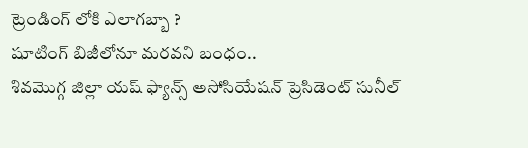ట్రెండింగ్ లోకి ఎలాగబ్బా ?
షూటింగ్ బిజీలోనూ మరవని బంధం..
శివమొగ్గ జిల్లా యష్ ఫ్యాన్స్ అసోసియేషన్ ప్రెసిడెంట్ సునీల్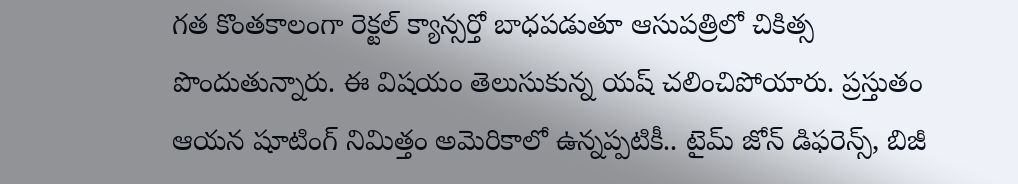గత కొంతకాలంగా రెక్టల్ క్యాన్సర్తో బాధపడుతూ ఆసుపత్రిలో చికిత్స పొందుతున్నారు. ఈ విషయం తెలుసుకున్న యష్ చలించిపోయారు. ప్రస్తుతం ఆయన షూటింగ్ నిమిత్తం అమెరికాలో ఉన్నప్పటికీ.. టైమ్ జోన్ డిఫరెన్స్, బిజీ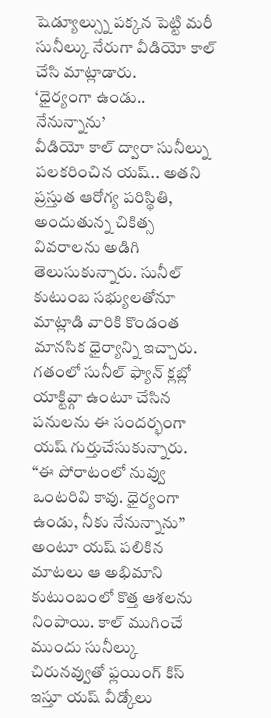షెడ్యూల్స్ను పక్కన పెట్టి మరీ సునీల్కు నేరుగా వీడియో కాల్ చేసి మాట్లాడారు.
‘ధైర్యంగా ఉండు.. నేనున్నాను’
వీడియో కాల్ ద్వారా సునీల్ను పలకరించిన యష్.. అతని ప్రస్తుత ఆరోగ్య పరిస్థితి, అందుతున్న చికిత్స వివరాలను అడిగి తెలుసుకున్నారు. సునీల్ కుటుంబ సభ్యులతోనూ మాట్లాడి వారికి కొండంత మానసిక ధైర్యాన్ని ఇచ్చారు. గతంలో సునీల్ ఫ్యాన్ క్లబ్లో యాక్టివ్గా ఉంటూ చేసిన పనులను ఈ సందర్భంగా యష్ గుర్తుచేసుకున్నారు.
“ఈ పోరాటంలో నువ్వు ఒంటరివి కావు. ధైర్యంగా ఉండు, నీకు నేనున్నాను” అంటూ యష్ పలికిన మాటలు ఆ అభిమాని కుటుంబంలో కొత్త ఆశలను నింపాయి. కాల్ ముగించే ముందు సునీల్కు చిరునవ్వుతో ఫ్లయింగ్ కిస్ ఇస్తూ యష్ వీడ్కోలు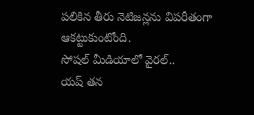పలికిన తీరు నెటిజన్లను విపరీతంగా ఆకట్టుకుంటోంది.
సోషల్ మీడియాలో వైరల్..
యష్ తన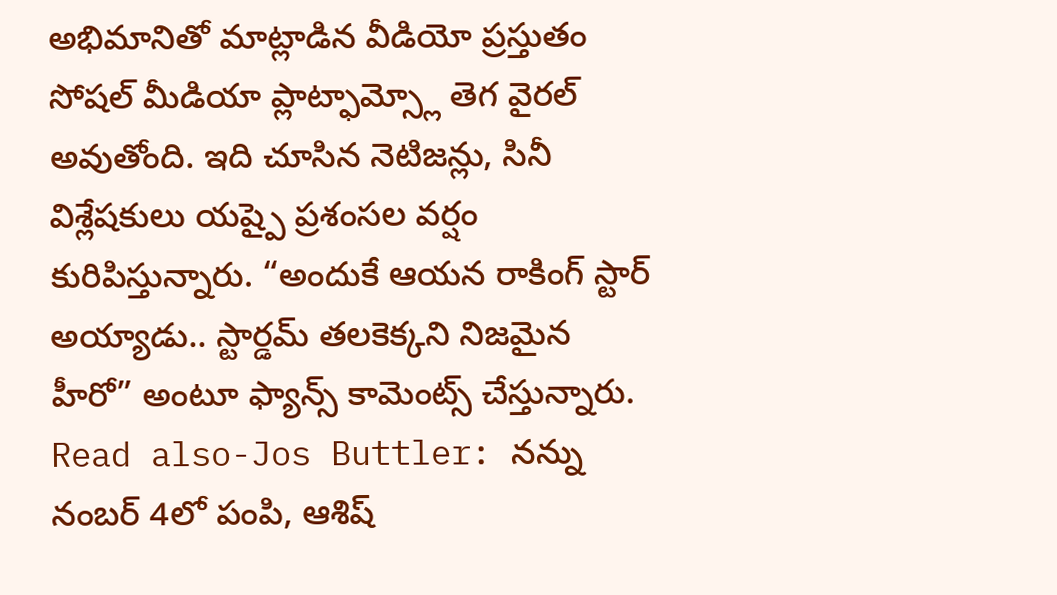అభిమానితో మాట్లాడిన వీడియో ప్రస్తుతం సోషల్ మీడియా ప్లాట్ఫామ్స్లో తెగ వైరల్ అవుతోంది. ఇది చూసిన నెటిజన్లు, సినీ విశ్లేషకులు యష్పై ప్రశంసల వర్షం కురిపిస్తున్నారు. “అందుకే ఆయన రాకింగ్ స్టార్ అయ్యాడు.. స్టార్డమ్ తలకెక్కని నిజమైన హీరో” అంటూ ఫ్యాన్స్ కామెంట్స్ చేస్తున్నారు.
Read also-Jos Buttler: నన్ను నంబర్ 4లో పంపి, ఆశిష్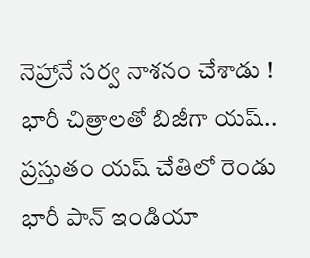నెహ్రానే సర్వ నాశనం చేశాడు !
భారీ చిత్రాలతో బిజీగా యష్..
ప్రస్తుతం యష్ చేతిలో రెండు భారీ పాన్ ఇండియా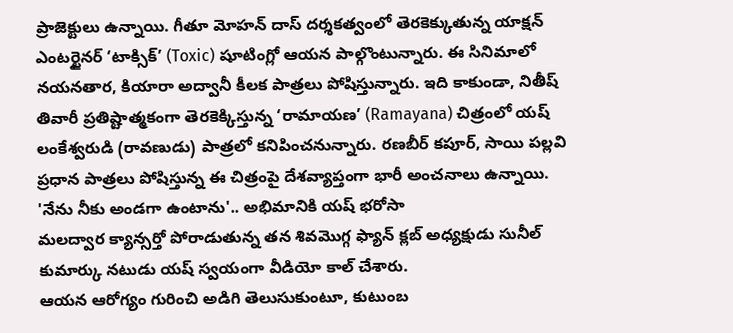ప్రాజెక్టులు ఉన్నాయి. గీతూ మోహన్ దాస్ దర్శకత్వంలో తెరకెక్కుతున్న యాక్షన్ ఎంటర్టైనర్ ‘టాక్సిక్’ (Toxic) షూటింగ్లో ఆయన పాల్గొంటున్నారు. ఈ సినిమాలో నయనతార, కియారా అద్వానీ కీలక పాత్రలు పోషిస్తున్నారు. ఇది కాకుండా, నితీష్ తివారీ ప్రతిష్టాత్మకంగా తెరకెక్కిస్తున్న ‘రామాయణ’ (Ramayana) చిత్రంలో యష్ లంకేశ్వరుడి (రావణుడు) పాత్రలో కనిపించనున్నారు. రణబీర్ కపూర్, సాయి పల్లవి ప్రధాన పాత్రలు పోషిస్తున్న ఈ చిత్రంపై దేశవ్యాప్తంగా భారీ అంచనాలు ఉన్నాయి.
'నేను నీకు అండగా ఉంటాను'.. అభిమానికి యష్ భరోసా
మలద్వార క్యాన్సర్తో పోరాడుతున్న తన శివమొగ్గ ఫ్యాన్ క్లబ్ అధ్యక్షుడు సునీల్ కుమార్కు నటుడు యష్ స్వయంగా వీడియో కాల్ చేశారు.
ఆయన ఆరోగ్యం గురించి అడిగి తెలుసుకుంటూ, కుటుంబ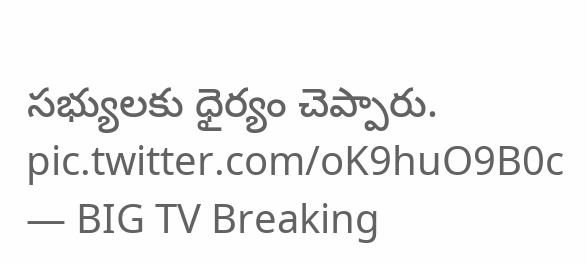సభ్యులకు ధైర్యం చెప్పారు. pic.twitter.com/oK9huO9B0c
— BIG TV Breaking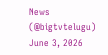News (@bigtvtelugu) June 3, 2026